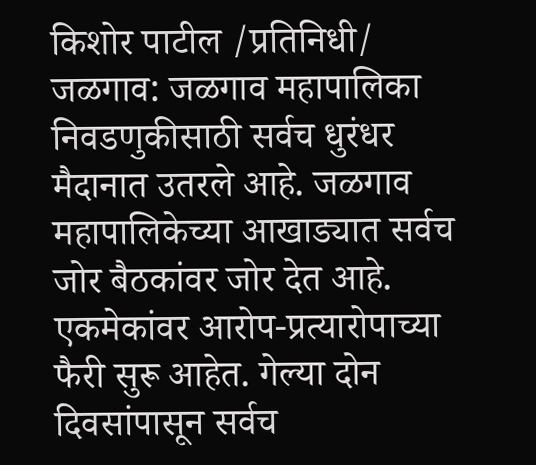किशोर पाटील /प्रतिनिधी/ जळगाव: जळगाव महापालिका निवडणुकीसाठी सर्वच धुरंधर मैदानात उतरले आहे. जळगाव महापालिकेच्या आखाड्यात सर्वच जोर बैठकांवर जोर देत आहे. एकमेकांवर आरोप-प्रत्यारोपाच्या फैरी सुरू आहेत. गेल्या दोन दिवसांपासून सर्वच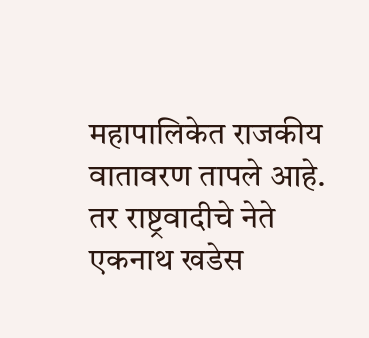महापालिकेत राजकीय वातावरण तापले आहे. तर राष्ट्रवादीचे नेते एकनाथ खडेस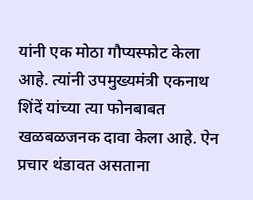यांनी एक मोठा गौप्यस्फोट केला आहे. त्यांनी उपमुख्यमंत्री एकनाथ शिंदें यांच्या त्या फोनबाबत खळबळजनक दावा केला आहे. ऐन प्रचार थंडावत असताना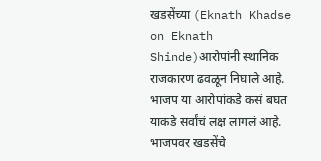खडसेंच्या (Eknath Khadse on Eknath Shinde)आरोपांनी स्थानिक राजकारण ढवळून निघाले आहे. भाजप या आरोपांकडे कसं बघत याकडे सर्वांचं लक्ष लागलं आहे.
भाजपवर खडसेंचे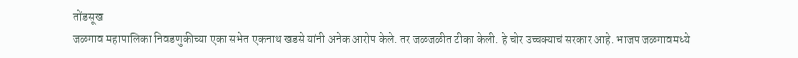तोंडसूख
जळगाव महापालिका निवडणुकीच्या एका सभेत एकनाथ खडसे यांनी अनेक आरोप केले. तर जळजळीत टीका केली. हे चोर उच्चक्याचं सरकार आहे. भाजप जळगावमध्ये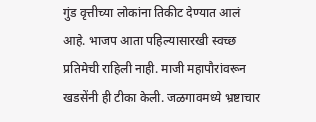गुंड वृत्तीच्या लोकांना तिकीट देण्यात आलं आहे. भाजप आता पहिल्यासारखी स्वच्छ प्रतिमेची राहिली नाही. माजी महापौरांवरून खडसेंनी ही टीका केली. जळगावमध्ये भ्रष्टाचार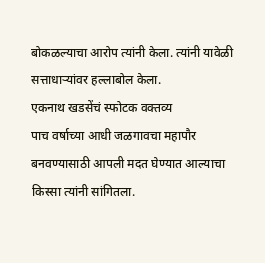बोकळल्याचा आरोप त्यांनी केला. त्यांनी यावेळी सत्ताधाऱ्यांवर हल्लाबोल केला.
एकनाथ खडसेंचं स्फोटक वक्तव्य
पाच वर्षाच्या आधी जळगावचा महापौर बनवण्यासाठी आपली मदत घेण्यात आल्याचा किस्सा त्यांनी सांगितला.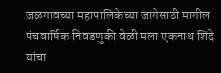जळगावच्या महापालिकेच्या जागेसाठी मागील पंचवार्षिक निवडणुकी वेळी मला एकनाथ शिंदे यांचा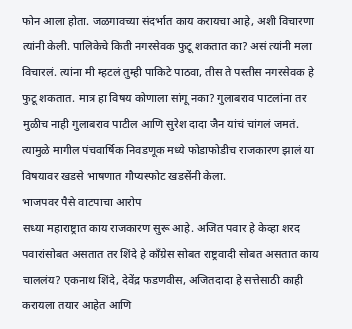फोन आला होता. जळगावच्या संदर्भात काय करायचा आहे, अशी विचारणा त्यांनी केली. पालिकेचे किती नगरसेवक फुटू शकतात का? असं त्यांनी मला विचारलं. त्यांना मी म्हटलं तुम्ही पाकिटे पाठवा, तीस ते पस्तीस नगरसेवक हे फुटू शकतात. मात्र हा विषय कोणाला सांगू नका? गुलाबराव पाटलांना तर मुळीच नाही गुलाबराव पाटील आणि सुरेश दादा जैन यांचं चांगलं जमतं. त्यामुळे मागील पंचवार्षिक निवडणूक मध्ये फोडाफोडीच राजकारण झालं या विषयावर खडसे भाषणात गौप्यस्फोट खडसेंनी केला.
भाजपवर पैसे वाटपाचा आरोप
सध्या महाराष्ट्रात काय राजकारण सुरू आहे. अजित पवार हे केव्हा शरद पवारांसोबत असतात तर शिंदे हे काँग्रेस सोबत राष्ट्रवादी सोबत असतात काय चाललंय? एकनाथ शिंदे, देवेंद्र फडणवीस, अजितदादा हे सत्तेसाठी काही करायला तयार आहेत आणि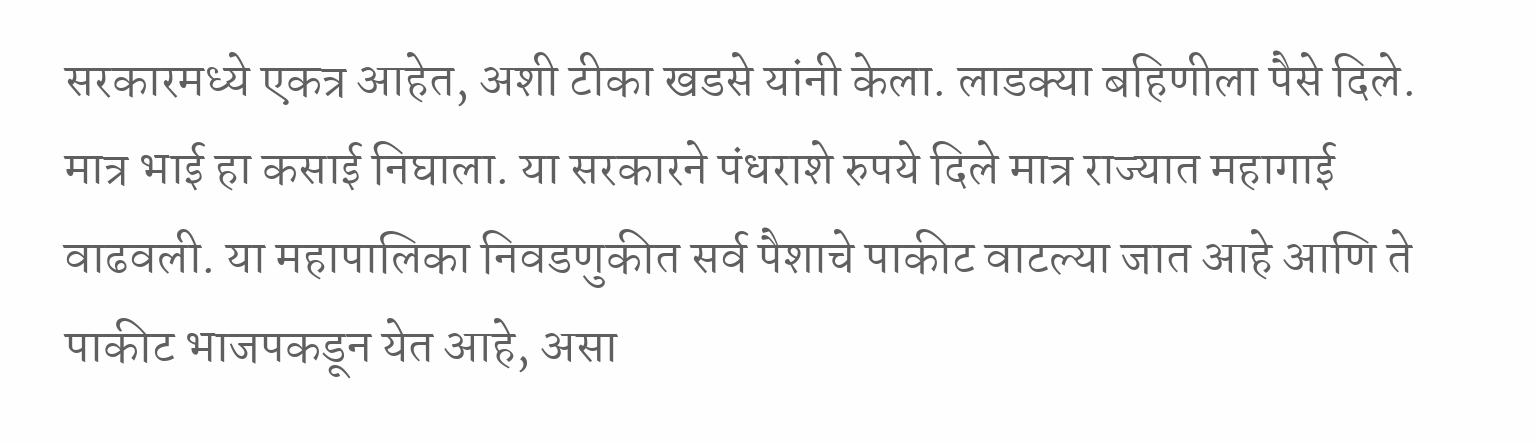सरकारमध्ये एकत्र आहेत, अशी टीका खडसे यांनी केला. लाडक्या बहिणीला पैसे दिले. मात्र भाई हा कसाई निघाला. या सरकारने पंधराशे रुपये दिले मात्र राज्यात महागाई वाढवली. या महापालिका निवडणुकीत सर्व पैशाचे पाकीट वाटल्या जात आहे आणि ते पाकीट भाजपकडून येत आहे, असा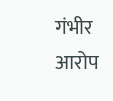गंभीर आरोप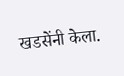खडसेंनी केला.